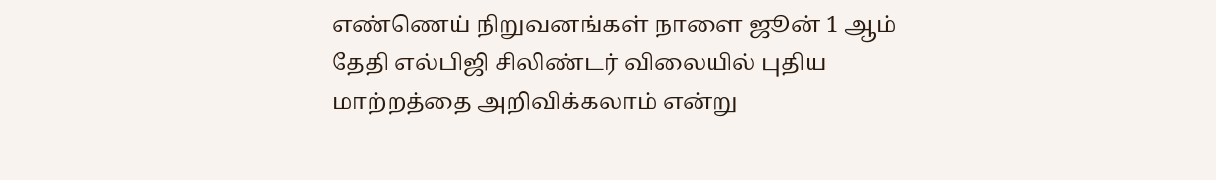எண்ணெய் நிறுவனங்கள் நாளை ஜூன் 1 ஆம் தேதி எல்பிஜி சிலிண்டர் விலையில் புதிய மாற்றத்தை அறிவிக்கலாம் என்று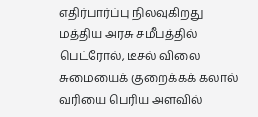எதிர்பார்ப்பு நிலவுகிறது
மத்திய அரசு சமீபத்தில் பெட்ரோல், டீசல் விலை சுமையைக் குறைக்கக் கலால் வரியை பெரிய அளவில்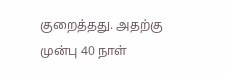குறைத்தது. அதற்கு முன்பு 40 நாள்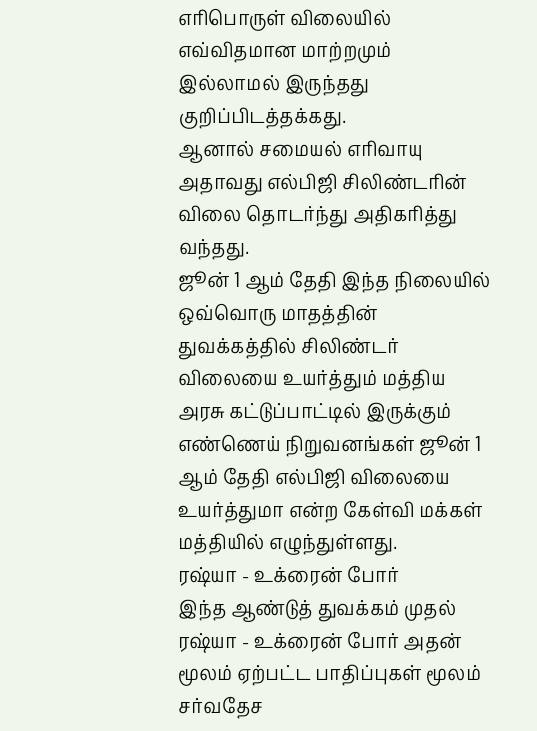எரிபொருள் விலையில் எவ்விதமான மாற்றமும் இல்லாமல் இருந்தது குறிப்பிடத்தக்கது.
ஆனால் சமையல் எரிவாயு அதாவது எல்பிஜி சிலிண்டரின் விலை தொடர்ந்து அதிகரித்து வந்தது.
ஜூன் 1 ஆம் தேதி இந்த நிலையில் ஒவ்வொரு மாதத்தின் துவக்கத்தில் சிலிண்டர் விலையை உயர்த்தும் மத்திய அரசு கட்டுப்பாட்டில் இருக்கும் எண்ணெய் நிறுவனங்கள் ஜூன் 1 ஆம் தேதி எல்பிஜி விலையை உயர்த்துமா என்ற கேள்வி மக்கள் மத்தியில் எழுந்துள்ளது.
ரஷ்யா - உக்ரைன் போர்
இந்த ஆண்டுத் துவக்கம் முதல் ரஷ்யா - உக்ரைன் போர் அதன் மூலம் ஏற்பட்ட பாதிப்புகள் மூலம் சர்வதேச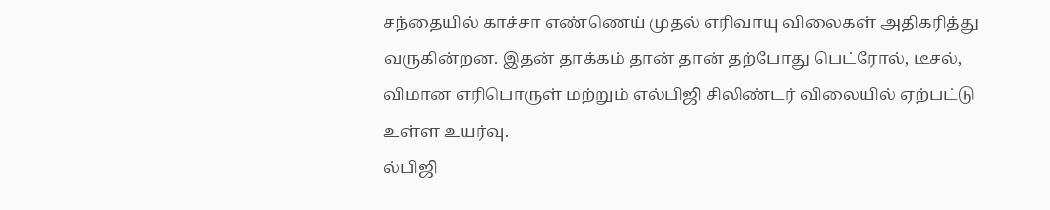சந்தையில் காச்சா எண்ணெய் முதல் எரிவாயு விலைகள் அதிகரித்து வருகின்றன. இதன் தாக்கம் தான் தான் தற்போது பெட்ரோல், டீசல், விமான எரிபொருள் மற்றும் எல்பிஜி சிலிண்டர் விலையில் ஏற்பட்டு உள்ள உயர்வு.
ல்பிஜி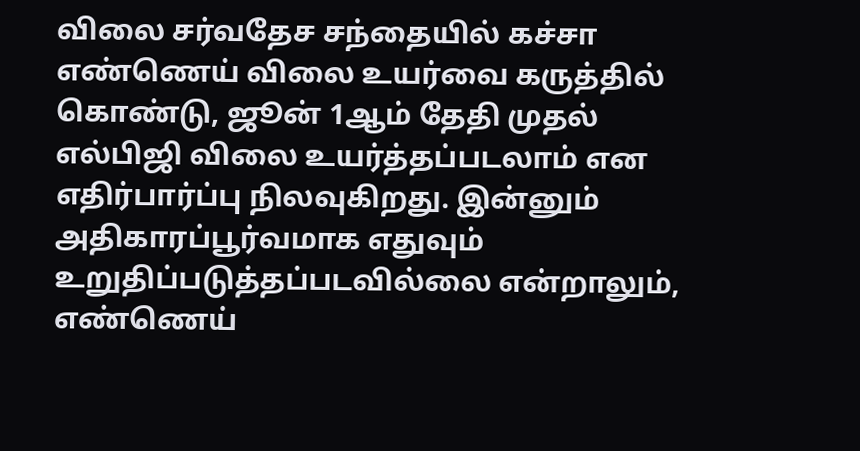விலை சர்வதேச சந்தையில் கச்சா எண்ணெய் விலை உயர்வை கருத்தில் கொண்டு, ஜூன் 1ஆம் தேதி முதல் எல்பிஜி விலை உயர்த்தப்படலாம் என எதிர்பார்ப்பு நிலவுகிறது. இன்னும் அதிகாரப்பூர்வமாக எதுவும் உறுதிப்படுத்தப்படவில்லை என்றாலும், எண்ணெய்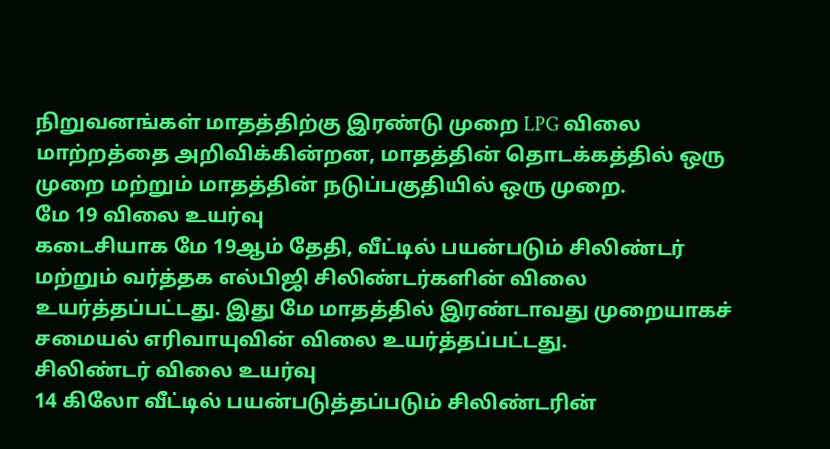நிறுவனங்கள் மாதத்திற்கு இரண்டு முறை LPG விலை மாற்றத்தை அறிவிக்கின்றன, மாதத்தின் தொடக்கத்தில் ஒரு முறை மற்றும் மாதத்தின் நடுப்பகுதியில் ஒரு முறை.
மே 19 விலை உயர்வு
கடைசியாக மே 19ஆம் தேதி, வீட்டில் பயன்படும் சிலிண்டர் மற்றும் வர்த்தக எல்பிஜி சிலிண்டர்களின் விலை உயர்த்தப்பட்டது. இது மே மாதத்தில் இரண்டாவது முறையாகச் சமையல் எரிவாயுவின் விலை உயர்த்தப்பட்டது.
சிலிண்டர் விலை உயர்வு
14 கிலோ வீட்டில் பயன்படுத்தப்படும் சிலிண்டரின்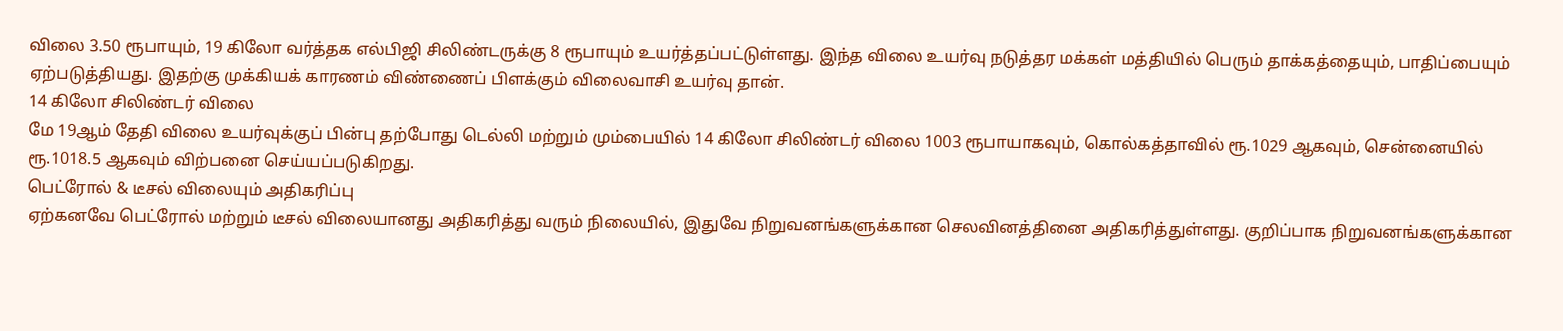விலை 3.50 ரூபாயும், 19 கிலோ வர்த்தக எல்பிஜி சிலிண்டருக்கு 8 ரூபாயும் உயர்த்தப்பட்டுள்ளது. இந்த விலை உயர்வு நடுத்தர மக்கள் மத்தியில் பெரும் தாக்கத்தையும், பாதிப்பையும் ஏற்படுத்தியது. இதற்கு முக்கியக் காரணம் விண்ணைப் பிளக்கும் விலைவாசி உயர்வு தான்.
14 கிலோ சிலிண்டர் விலை
மே 19ஆம் தேதி விலை உயர்வுக்குப் பின்பு தற்போது டெல்லி மற்றும் மும்பையில் 14 கிலோ சிலிண்டர் விலை 1003 ரூபாயாகவும், கொல்கத்தாவில் ரூ.1029 ஆகவும், சென்னையில் ரூ.1018.5 ஆகவும் விற்பனை செய்யப்படுகிறது.
பெட்ரோல் & டீசல் விலையும் அதிகரிப்பு
ஏற்கனவே பெட்ரோல் மற்றும் டீசல் விலையானது அதிகரித்து வரும் நிலையில், இதுவே நிறுவனங்களுக்கான செலவினத்தினை அதிகரித்துள்ளது. குறிப்பாக நிறுவனங்களுக்கான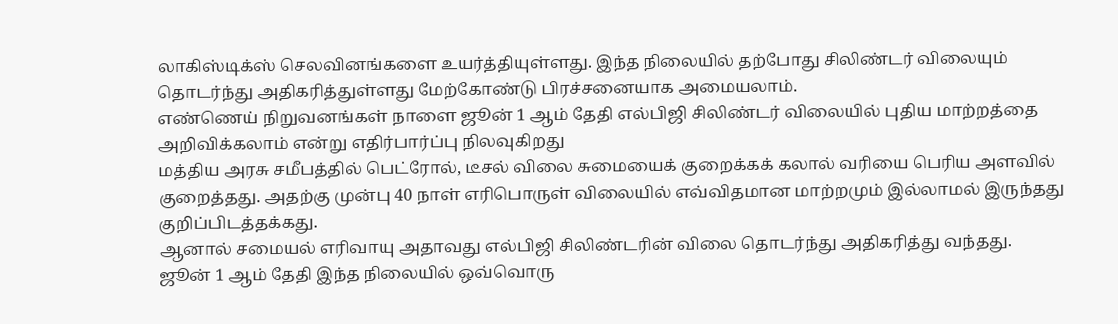லாகிஸ்டிக்ஸ் செலவினங்களை உயர்த்தியுள்ளது. இந்த நிலையில் தற்போது சிலிண்டர் விலையும் தொடர்ந்து அதிகரித்துள்ளது மேற்கோண்டு பிரச்சனையாக அமையலாம்.
எண்ணெய் நிறுவனங்கள் நாளை ஜூன் 1 ஆம் தேதி எல்பிஜி சிலிண்டர் விலையில் புதிய மாற்றத்தை அறிவிக்கலாம் என்று எதிர்பார்ப்பு நிலவுகிறது
மத்திய அரசு சமீபத்தில் பெட்ரோல், டீசல் விலை சுமையைக் குறைக்கக் கலால் வரியை பெரிய அளவில் குறைத்தது. அதற்கு முன்பு 40 நாள் எரிபொருள் விலையில் எவ்விதமான மாற்றமும் இல்லாமல் இருந்தது குறிப்பிடத்தக்கது.
ஆனால் சமையல் எரிவாயு அதாவது எல்பிஜி சிலிண்டரின் விலை தொடர்ந்து அதிகரித்து வந்தது.
ஜூன் 1 ஆம் தேதி இந்த நிலையில் ஒவ்வொரு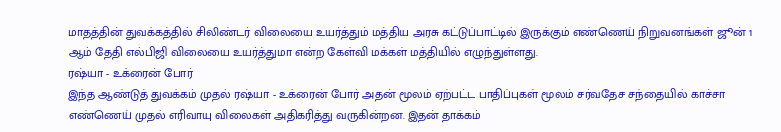மாதத்தின் துவக்கத்தில் சிலிண்டர் விலையை உயர்த்தும் மத்திய அரசு கட்டுப்பாட்டில் இருக்கும் எண்ணெய் நிறுவனங்கள் ஜூன் 1 ஆம் தேதி எல்பிஜி விலையை உயர்த்துமா என்ற கேள்வி மக்கள் மத்தியில் எழுந்துள்ளது.
ரஷ்யா - உக்ரைன் போர்
இந்த ஆண்டுத் துவக்கம் முதல் ரஷ்யா - உக்ரைன் போர் அதன் மூலம் ஏற்பட்ட பாதிப்புகள் மூலம் சர்வதேச சந்தையில் காச்சா எண்ணெய் முதல் எரிவாயு விலைகள் அதிகரித்து வருகின்றன. இதன் தாக்கம்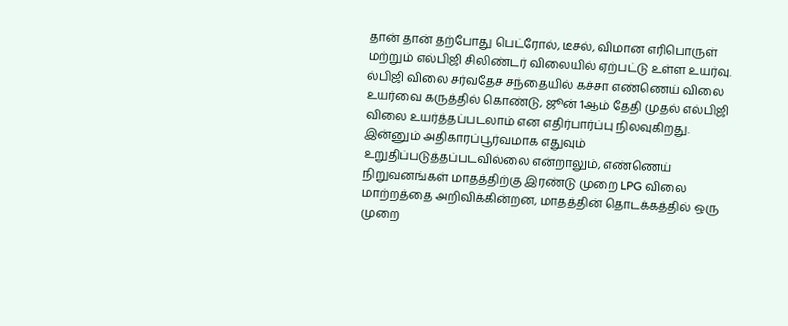தான் தான் தற்போது பெட்ரோல், டீசல், விமான எரிபொருள் மற்றும் எல்பிஜி சிலிண்டர் விலையில் ஏற்பட்டு உள்ள உயர்வு.
ல்பிஜி விலை சர்வதேச சந்தையில் கச்சா எண்ணெய் விலை உயர்வை கருத்தில் கொண்டு, ஜூன் 1ஆம் தேதி முதல் எல்பிஜி விலை உயர்த்தப்படலாம் என எதிர்பார்ப்பு நிலவுகிறது. இன்னும் அதிகாரப்பூர்வமாக எதுவும் உறுதிப்படுத்தப்படவில்லை என்றாலும், எண்ணெய் நிறுவனங்கள் மாதத்திற்கு இரண்டு முறை LPG விலை மாற்றத்தை அறிவிக்கின்றன, மாதத்தின் தொடக்கத்தில் ஒரு முறை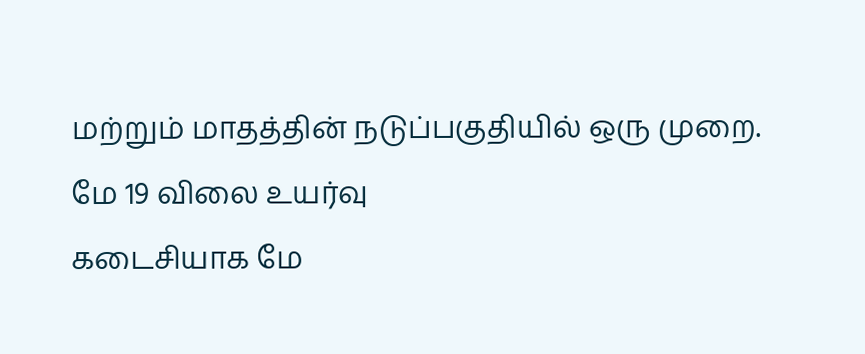மற்றும் மாதத்தின் நடுப்பகுதியில் ஒரு முறை.
மே 19 விலை உயர்வு
கடைசியாக மே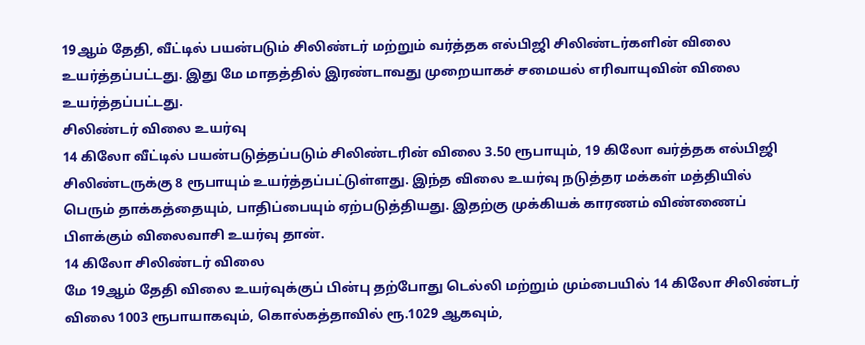19ஆம் தேதி, வீட்டில் பயன்படும் சிலிண்டர் மற்றும் வர்த்தக எல்பிஜி சிலிண்டர்களின் விலை உயர்த்தப்பட்டது. இது மே மாதத்தில் இரண்டாவது முறையாகச் சமையல் எரிவாயுவின் விலை உயர்த்தப்பட்டது.
சிலிண்டர் விலை உயர்வு
14 கிலோ வீட்டில் பயன்படுத்தப்படும் சிலிண்டரின் விலை 3.50 ரூபாயும், 19 கிலோ வர்த்தக எல்பிஜி சிலிண்டருக்கு 8 ரூபாயும் உயர்த்தப்பட்டுள்ளது. இந்த விலை உயர்வு நடுத்தர மக்கள் மத்தியில் பெரும் தாக்கத்தையும், பாதிப்பையும் ஏற்படுத்தியது. இதற்கு முக்கியக் காரணம் விண்ணைப் பிளக்கும் விலைவாசி உயர்வு தான்.
14 கிலோ சிலிண்டர் விலை
மே 19ஆம் தேதி விலை உயர்வுக்குப் பின்பு தற்போது டெல்லி மற்றும் மும்பையில் 14 கிலோ சிலிண்டர் விலை 1003 ரூபாயாகவும், கொல்கத்தாவில் ரூ.1029 ஆகவும்,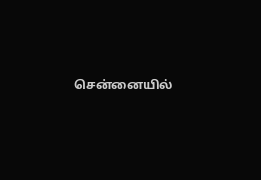சென்னையில்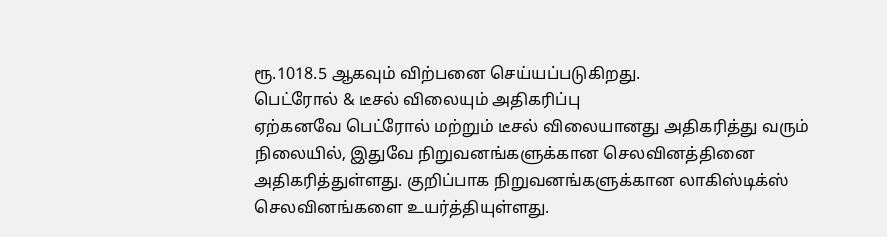ரூ.1018.5 ஆகவும் விற்பனை செய்யப்படுகிறது.
பெட்ரோல் & டீசல் விலையும் அதிகரிப்பு
ஏற்கனவே பெட்ரோல் மற்றும் டீசல் விலையானது அதிகரித்து வரும் நிலையில், இதுவே நிறுவனங்களுக்கான செலவினத்தினை அதிகரித்துள்ளது. குறிப்பாக நிறுவனங்களுக்கான லாகிஸ்டிக்ஸ் செலவினங்களை உயர்த்தியுள்ளது.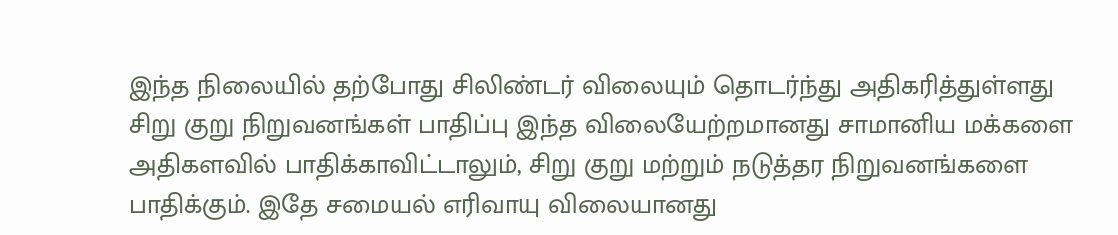இந்த நிலையில் தற்போது சிலிண்டர் விலையும் தொடர்ந்து அதிகரித்துள்ளது
சிறு குறு நிறுவனங்கள் பாதிப்பு இந்த விலையேற்றமானது சாமானிய மக்களை அதிகளவில் பாதிக்காவிட்டாலும், சிறு குறு மற்றும் நடுத்தர நிறுவனங்களை பாதிக்கும். இதே சமையல் எரிவாயு விலையானது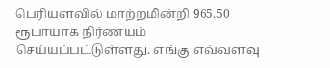பெரியளவில் மாற்றமின்றி 965.50 ரூபாயாக நிர்ணயம் செய்யப்பட்டுள்ளது. எங்கு எவ்வளவு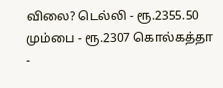விலை? டெல்லி - ரூ.2355.50 மும்பை - ரூ.2307 கொல்கத்தா -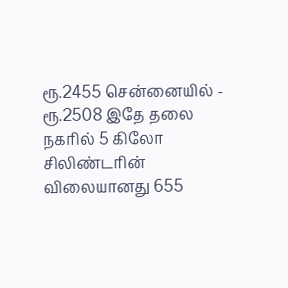ரூ.2455 சென்னையில் - ரூ.2508 இதே தலை நகரில் 5 கிலோ சிலிண்டரின் விலையானது 655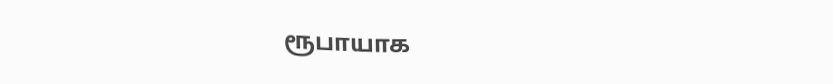ரூபாயாக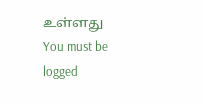உள்ளது
You must be logged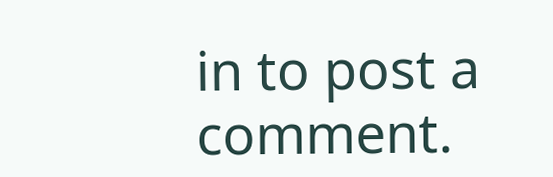in to post a comment.